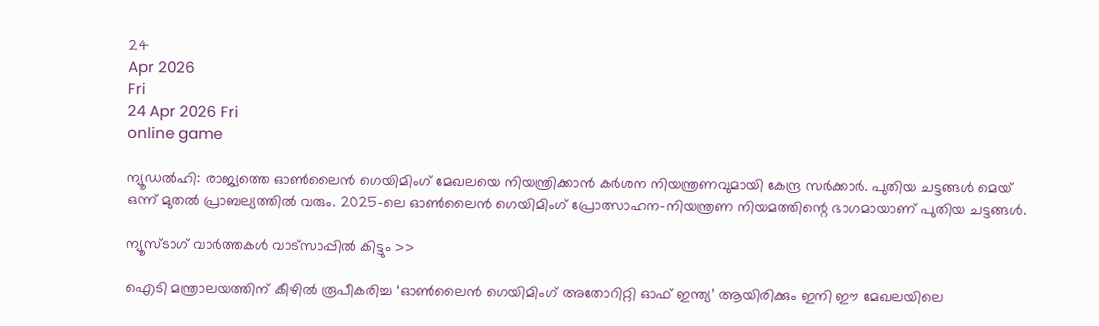24
Apr 2026
Fri
24 Apr 2026 Fri
online game

ന്യൂഡല്‍ഹി: രാജ്യത്തെ ഓണ്‍ലൈന്‍ ഗെയിമിംഗ് മേഖലയെ നിയന്ത്രിക്കാന്‍ കര്‍ശന നിയന്ത്രണവുമായി കേന്ദ്ര സര്‍ക്കാര്‍. പുതിയ ചട്ടങ്ങള്‍ മെയ് ഒന്ന് മുതല്‍ പ്രാബല്യത്തില്‍ വരും. 2025-ലെ ഓണ്‍ലൈന്‍ ഗെയിമിംഗ് പ്രോത്സാഹന-നിയന്ത്രണ നിയമത്തിന്റെ ഭാഗമായാണ് പുതിയ ചട്ടങ്ങള്‍.

ന്യൂസ്ടാഗ് വാര്‍ത്തകള്‍ വാട്‌സാപ്പില്‍ കിട്ടും >>

ഐടി മന്ത്രാലയത്തിന് കീഴില്‍ രൂപീകരിച്ച ‘ഓണ്‍ലൈന്‍ ഗെയിമിംഗ് അതോറിറ്റി ഓഫ് ഇന്ത്യ’ ആയിരിക്കും ഇനി ഈ മേഖലയിലെ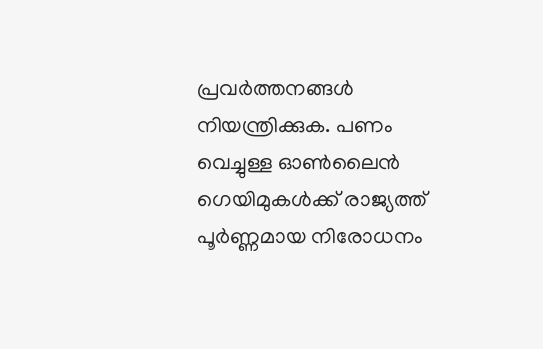പ്രവര്‍ത്തനങ്ങള്‍ നിയന്ത്രിക്കുക. പണം വെച്ചുള്ള ഓണ്‍ലൈന്‍ ഗെയിമുകള്‍ക്ക് രാജ്യത്ത് പൂര്‍ണ്ണമായ നിരോധനം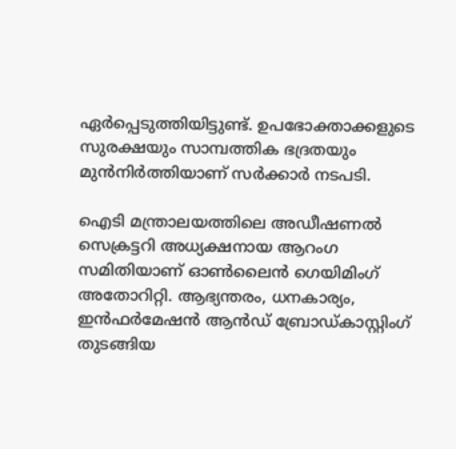ഏര്‍പ്പെടുത്തിയിട്ടുണ്ട്. ഉപഭോക്താക്കളുടെ സുരക്ഷയും സാമ്പത്തിക ഭദ്രതയും മുന്‍നിര്‍ത്തിയാണ് സര്‍ക്കാര്‍ നടപടി.

ഐടി മന്ത്രാലയത്തിലെ അഡീഷണല്‍ സെക്രട്ടറി അധ്യക്ഷനായ ആറംഗ സമിതിയാണ് ഓണ്‍ലൈന്‍ ഗെയിമിംഗ് അതോറിറ്റി. ആഭ്യന്തരം, ധനകാര്യം, ഇന്‍ഫര്‍മേഷന്‍ ആന്‍ഡ് ബ്രോഡ്കാസ്റ്റിംഗ് തുടങ്ങിയ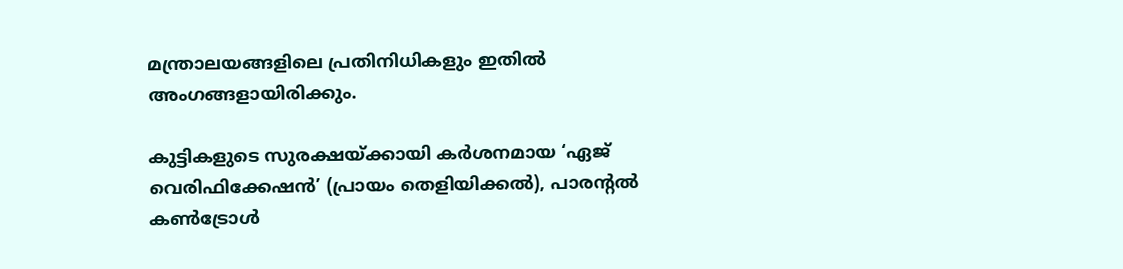മന്ത്രാലയങ്ങളിലെ പ്രതിനിധികളും ഇതില്‍ അംഗങ്ങളായിരിക്കും.

കുട്ടികളുടെ സുരക്ഷയ്ക്കായി കര്‍ശനമായ ‘ഏജ് വെരിഫിക്കേഷന്‍’ (പ്രായം തെളിയിക്കല്‍), പാരന്റല്‍ കണ്‍ട്രോള്‍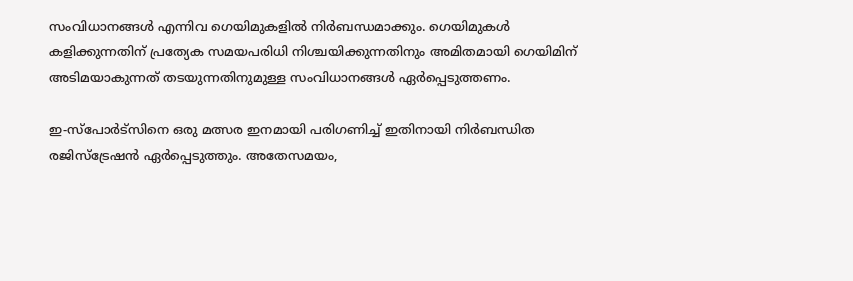സംവിധാനങ്ങള്‍ എന്നിവ ഗെയിമുകളില്‍ നിര്‍ബന്ധമാക്കും. ഗെയിമുകള്‍ കളിക്കുന്നതിന് പ്രത്യേക സമയപരിധി നിശ്ചയിക്കുന്നതിനും അമിതമായി ഗെയിമിന് അടിമയാകുന്നത് തടയുന്നതിനുമുള്ള സംവിധാനങ്ങള്‍ ഏര്‍പ്പെടുത്തണം.

ഇ-സ്പോര്‍ട്സിനെ ഒരു മത്സര ഇനമായി പരിഗണിച്ച് ഇതിനായി നിര്‍ബന്ധിത രജിസ്ട്രേഷന്‍ ഏര്‍പ്പെടുത്തും. അതേസമയം,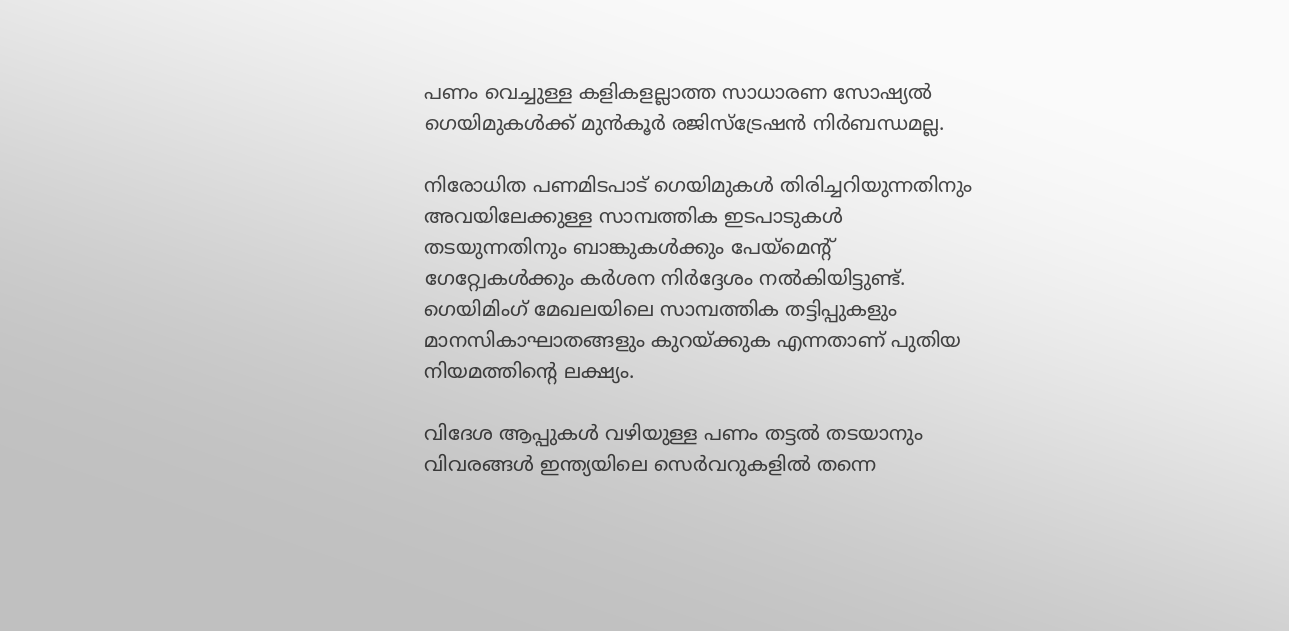പണം വെച്ചുള്ള കളികളല്ലാത്ത സാധാരണ സോഷ്യല്‍ ഗെയിമുകള്‍ക്ക് മുന്‍കൂര്‍ രജിസ്ട്രേഷന്‍ നിര്‍ബന്ധമല്ല.

നിരോധിത പണമിടപാട് ഗെയിമുകള്‍ തിരിച്ചറിയുന്നതിനും അവയിലേക്കുള്ള സാമ്പത്തിക ഇടപാടുകള്‍ തടയുന്നതിനും ബാങ്കുകള്‍ക്കും പേയ്മെന്റ് ഗേറ്റ്വേകള്‍ക്കും കര്‍ശന നിര്‍ദ്ദേശം നല്‍കിയിട്ടുണ്ട്. ഗെയിമിംഗ് മേഖലയിലെ സാമ്പത്തിക തട്ടിപ്പുകളും മാനസികാഘാതങ്ങളും കുറയ്ക്കുക എന്നതാണ് പുതിയ നിയമത്തിന്റെ ലക്ഷ്യം.

വിദേശ ആപ്പുകള്‍ വഴിയുള്ള പണം തട്ടല്‍ തടയാനും വിവരങ്ങള്‍ ഇന്ത്യയിലെ സെര്‍വറുകളില്‍ തന്നെ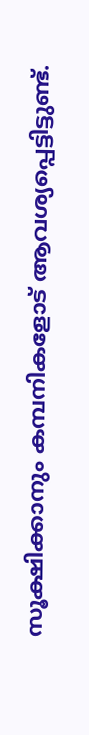സൂക്ഷിക്കാനും കമ്പനികളോട് ആവശ്യപ്പെട്ടിട്ടുണ്ട്.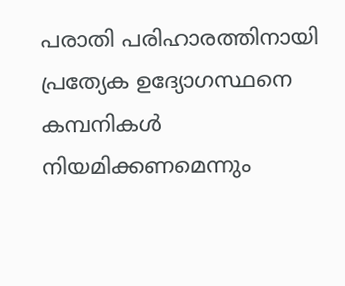പരാതി പരിഹാരത്തിനായി പ്രത്യേക ഉദ്യോഗസ്ഥനെ കമ്പനികള്‍ നിയമിക്കണമെന്നും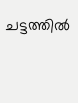ചട്ടത്തില്‍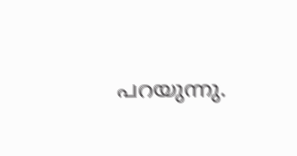പറയുന്നു.